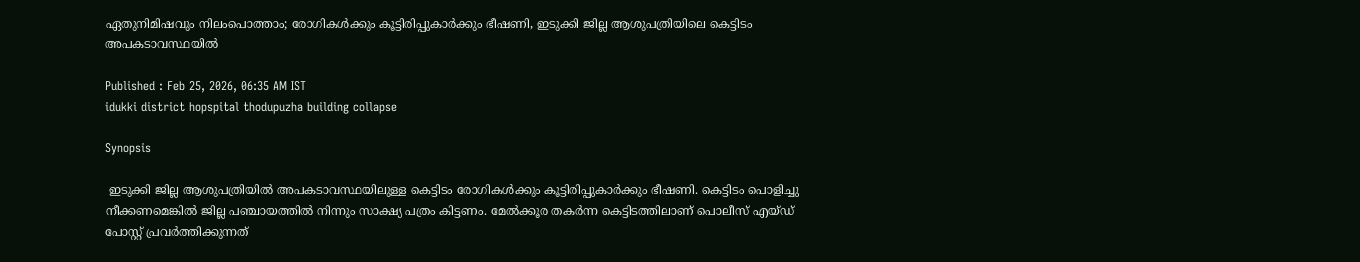ഏതുനിമിഷവും നിലംപൊത്താം; രോഗികള്‍ക്കും കൂട്ടിരിപ്പുകാര്‍ക്കും ഭീഷണി, ഇടുക്കി ജില്ല ആശുപത്രിയിലെ കെട്ടിടം അപകടാവസ്ഥയിൽ

Published : Feb 25, 2026, 06:35 AM IST
idukki district hopspital thodupuzha building collapse

Synopsis

 ഇടുക്കി ജില്ല ആശുപത്രിയിൽ അപകടാവസ്ഥയിലുള്ള കെട്ടിടം രോഗികൾക്കും കൂട്ടിരിപ്പുകാർക്കും ഭീഷണി. കെട്ടിടം പൊളിച്ചു നീക്കണമെങ്കിൽ ജില്ല പഞ്ചായത്തിൽ നിന്നും സാക്ഷ്യ പത്രം കിട്ടണം. മേൽക്കൂര തകർന്ന കെട്ടിടത്തിലാണ് പൊലീസ് എയ്ഡ് പോസ്റ്റ് പ്രവർത്തിക്കുന്നത്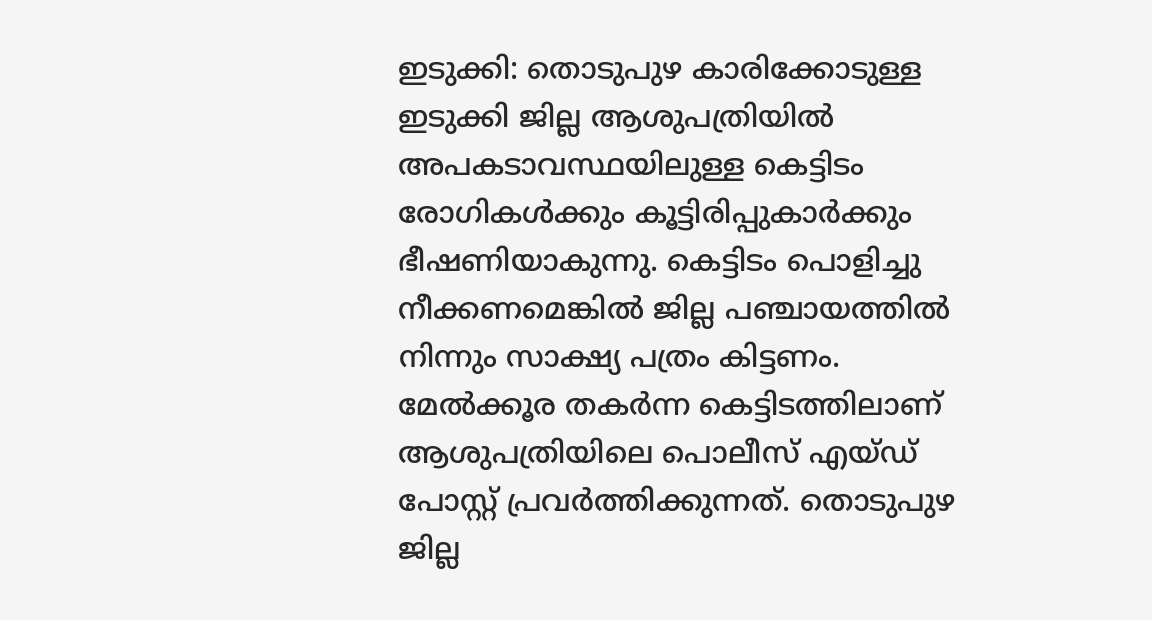ഇടുക്കി: തൊടുപുഴ കാരിക്കോടുള്ള ഇടുക്കി ജില്ല ആശുപത്രിയിൽ അപകടാവസ്ഥയിലുള്ള കെട്ടിടം രോഗികൾക്കും കൂട്ടിരിപ്പുകാർക്കും ഭീഷണിയാകുന്നു. കെട്ടിടം പൊളിച്ചു നീക്കണമെങ്കിൽ ജില്ല പഞ്ചായത്തിൽ നിന്നും സാക്ഷ്യ പത്രം കിട്ടണം. മേൽക്കൂര തകർന്ന കെട്ടിടത്തിലാണ് ആശുപത്രിയിലെ പൊലീസ് എയ്ഡ് പോസ്റ്റ് പ്രവർത്തിക്കുന്നത്. തൊടുപുഴ ജില്ല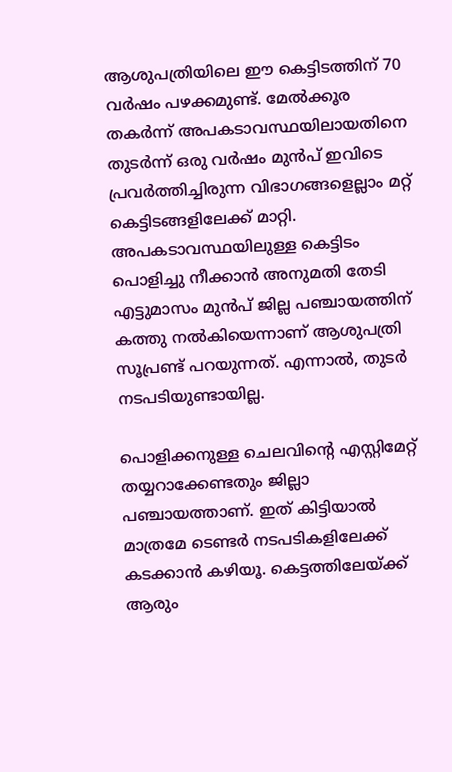ആശുപത്രിയിലെ ഈ കെട്ടിടത്തിന് 70 വർഷം പഴക്കമുണ്ട്. മേൽക്കൂര തക‍ർന്ന് അപകടാവസ്ഥയിലായതിനെ തുടർന്ന് ഒരു വർഷം മുൻപ് ഇവിടെ പ്രവർത്തിച്ചിരുന്ന വിഭാഗങ്ങളെല്ലാം മറ്റ് കെട്ടിടങ്ങളിലേക്ക് മാറ്റി. അപകടാവസ്ഥയിലുള്ള കെട്ടിടം പൊളിച്ചു നീക്കാൻ അനുമതി തേടി എട്ടുമാസം മുൻപ് ജില്ല പഞ്ചായത്തിന് കത്തു നൽകിയെന്നാണ് ആശുപത്രി സൂപ്രണ്ട് പറയുന്നത്. എന്നാൽ, തുടർ നടപടിയുണ്ടായില്ല.

പൊളിക്കനുള്ള ചെലവിന്‍റെ എസ്റ്റിമേറ്റ് തയ്യറാക്കേണ്ടതും ജില്ലാ പഞ്ചായത്താണ്. ഇത് കിട്ടിയാ‌ൽ മാത്രമേ ടെണ്ടർ നടപടികളിലേക്ക് കടക്കാൻ കഴിയൂ. കെട്ടത്തിലേയ്ക്ക് ആരും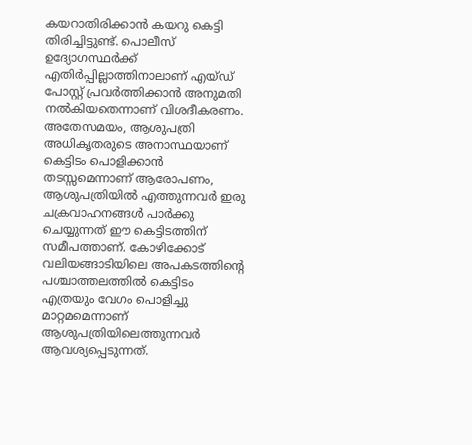കയറാതിരിക്കാൻ കയറു കെട്ടി തിരിച്ചിട്ടുണ്ട്. പൊലീസ് ഉദ്യോഗസ്ഥർക്ക് എതിർപ്പില്ലാത്തിനാലാണ് എയ്ഡ് പോസ്റ്റ് പ്രവർത്തിക്കാൻ അനുമതി നൽകിയതെന്നാണ് വിശദീകരണം. അതേസമയം, ആശുപത്രി അധികൃതരുടെ അനാസ്ഥയാണ് കെട്ടിടം പൊളിക്കാൻ തടസ്സമെന്നാണ് ആരോപണം, ആശുപത്രിയിൽ എത്തുന്നവർ ഇരു ചക്രവാഹനങ്ങൾ പാർക്കു ചെയ്യുന്നത് ഈ കെട്ടിടത്തിന് സമീപത്താണ്. കോഴിക്കോട് വലിയങ്ങാടിയിലെ അപകടത്തിന്‍റെ പശ്ചാത്തലത്തിൽ കെട്ടിടം എത്രയും വേഗം പൊളിച്ചു മാറ്റമമെന്നാണ് ആശുപത്രിയിലെത്തുന്നവർ ആവശ്യപ്പെടുന്നത്.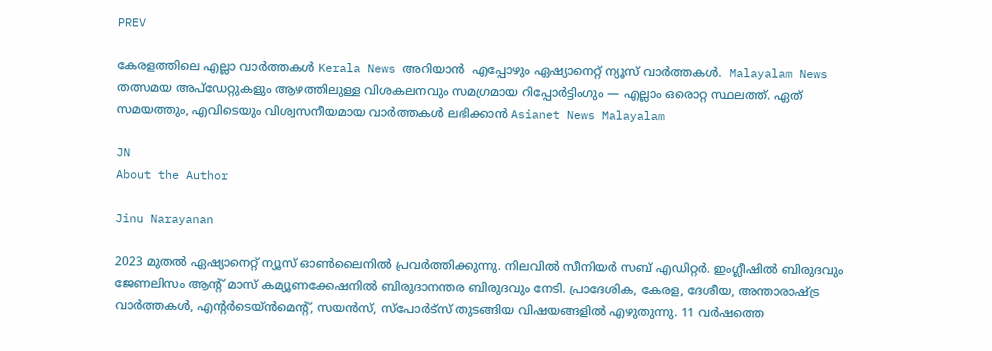PREV

കേരളത്തിലെ എല്ലാ വാർത്തകൾ Kerala News അറിയാൻ  എപ്പോഴും ഏഷ്യാനെറ്റ് ന്യൂസ് വാർത്തകൾ.  Malayalam News   തത്സമയ അപ്‌ഡേറ്റുകളും ആഴത്തിലുള്ള വിശകലനവും സമഗ്രമായ റിപ്പോർട്ടിംഗും — എല്ലാം ഒരൊറ്റ സ്ഥലത്ത്. ഏത് സമയത്തും, എവിടെയും വിശ്വസനീയമായ വാർത്തകൾ ലഭിക്കാൻ Asianet News Malayalam

JN
About the Author

Jinu Narayanan

2023 മുതൽ ഏഷ്യാനെറ്റ് ന്യൂസ് ഓണ്‍ലൈനിൽ പ്രവര്‍ത്തിക്കുന്നു. നിലവിൽ സീനിയര്‍ സബ് എഡിറ്റര്‍. ഇംഗ്ലീഷിൽ ബിരുദവും ജേണലിസം ആന്‍റ് മാസ് കമ്യൂണക്കേഷനിൽ ബിരുദാനന്തര ബിരുദവും നേടി. പ്രാദേശിക, കേരള, ദേശീയ, അന്താരാഷ്ട്ര വാര്‍ത്തകള്‍, എന്റർടെയ്ൻമെൻ്റ്, സയൻസ്, സ്പോര്‍ട്സ് തുടങ്ങിയ വിഷയങ്ങളിൽ എഴുതുന്നു. 11 വര്‍ഷത്തെ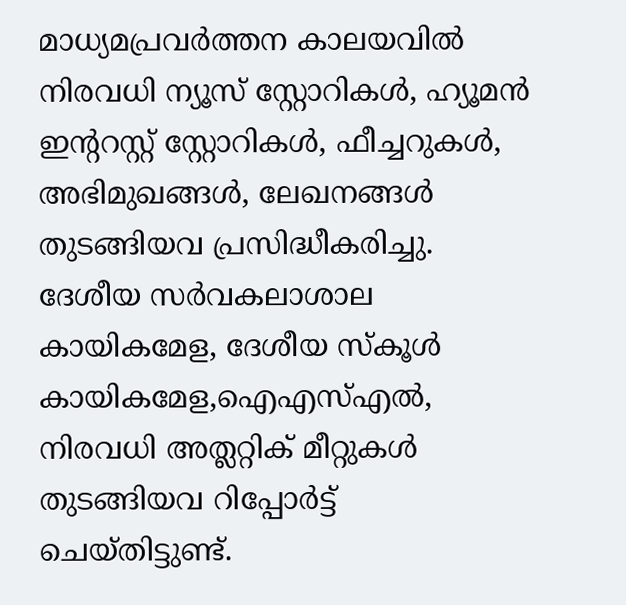മാധ്യമപ്രവര്‍ത്തന കാലയവിൽ നിരവധി ന്യൂസ് സ്റ്റോറികള്‍, ഹ്യൂമൻ ഇന്‍ററസ്റ്റ് സ്റ്റോറികള്‍, ഫീച്ചറുകള്‍, അഭിമുഖങ്ങള്‍, ലേഖനങ്ങള്‍ തുടങ്ങിയവ പ്രസിദ്ധീകരിച്ചു. ദേശീയ സര്‍വകലാശാല കായികമേള, ദേശീയ സ്കൂള്‍ കായികമേള,ഐഎസ്എൽ, നിരവധി അത്ലറ്റിക് മീറ്റുകള്‍ തുടങ്ങിയവ റിപ്പോര്‍ട്ട് ചെയ്തിട്ടുണ്ട്.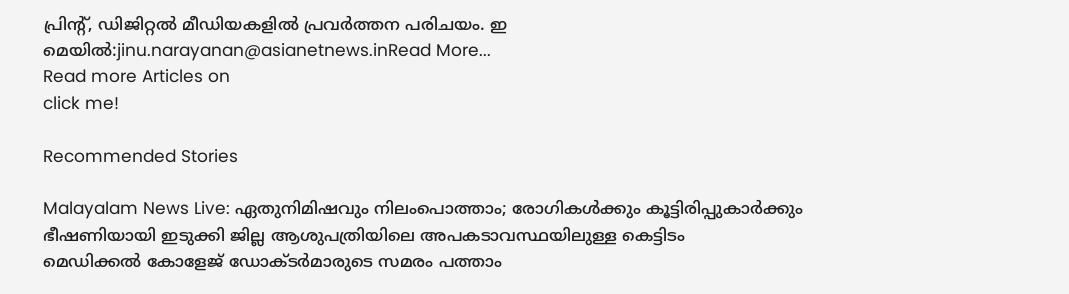പ്രിന്‍റ്, ഡിജിറ്റൽ മീഡിയകളിൽ പ്രവര്‍ത്തന പരിചയം. ഇ മെയിൽ:jinu.narayanan@asianetnews.inRead More...
Read more Articles on
click me!

Recommended Stories

Malayalam News Live: ഏതുനിമിഷവും നിലംപൊത്താം; രോഗികള്‍ക്കും കൂട്ടിരിപ്പുകാര്‍ക്കും ഭീഷണിയായി ഇടുക്കി ജില്ല ആശുപത്രിയിലെ അപകടാവസ്ഥയിലുള്ള കെട്ടിടം
മെഡിക്കൽ കോളേജ് ഡോക്ടര്‍മാരുടെ സമരം പത്താം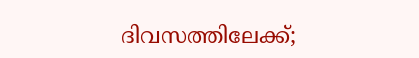ദിവസത്തിലേക്ക്;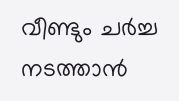വീണ്ടും ചര്‍ച്ച നടത്താൻ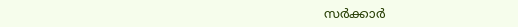സര്‍ക്കാര്‍